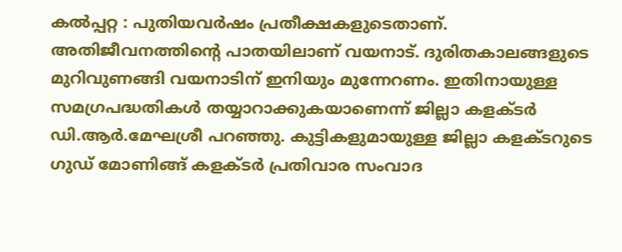കൽപ്പറ്റ : പുതിയവർഷം പ്രതീക്ഷകളുടെതാണ്. അതിജീവനത്തിന്റെ പാതയിലാണ് വയനാട്. ദുരിതകാലങ്ങളുടെ മുറിവുണങ്ങി വയനാടിന് ഇനിയും മുന്നേറണം. ഇതിനായുള്ള സമഗ്രപദ്ധതികൾ തയ്യാറാക്കുകയാണെന്ന് ജില്ലാ കളക്ടർ ഡി.ആർ.മേഘശ്രീ പറഞ്ഞു. കുട്ടികളുമായുള്ള ജില്ലാ കളക്ടറുടെ ഗുഡ് മോണിങ്ങ് കളക്ടർ പ്രതിവാര സംവാദ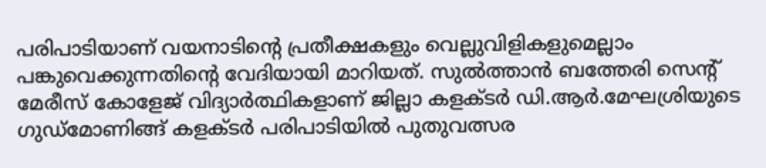പരിപാടിയാണ് വയനാടിന്റെ പ്രതീക്ഷകളും വെല്ലുവിളികളുമെല്ലാം പങ്കുവെക്കുന്നതിന്റെ വേദിയായി മാറിയത്. സുൽത്താൻ ബത്തേരി സെന്റ് മേരീസ് കോളേജ് വിദ്യാർത്ഥികളാണ് ജില്ലാ കളക്ടർ ഡി.ആർ.മേഘശ്രിയുടെ ഗുഡ്മോണിങ്ങ് കളക്ടർ പരിപാടിയിൽ പുതുവത്സര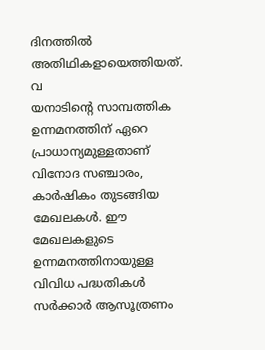ദിനത്തിൽ അതിഥികളായെത്തിയത്. വ
യനാടിന്റെ സാമ്പത്തിക ഉന്നമനത്തിന് ഏറെ പ്രാധാന്യമുള്ളതാണ് വിനോദ സഞ്ചാരം, കാർഷികം തുടങ്ങിയ മേഖലകൾ. ഈ മേഖലകളുടെ ഉന്നമനത്തിനായുള്ള വിവിധ പദ്ധതികൾ സർക്കാർ ആസൂത്രണം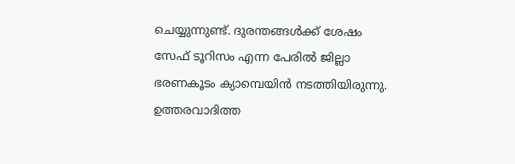ചെയ്യുന്നുണ്ട്. ദുരന്തങ്ങൾക്ക് ശേഷം സേഫ് ടൂറിസം എന്ന പേരിൽ ജില്ലാ ഭരണകൂടം ക്യാമ്പെയിൻ നടത്തിയിരുന്നു. ഉത്തരവാദിത്ത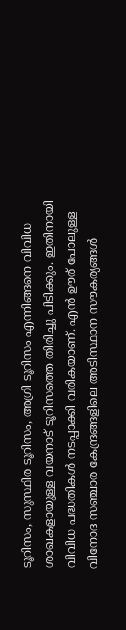ടൂറിസം, സുസ്ഥിര ടൂറിസം, അഗ്രി ടൂറിസം എന്നിങ്ങനെ വിവിധ ശാഖകളായുള്ള വയനാട് ടൂറിസത്തെ തിരിച്ചു പിടിക്കും. ഇതിനായി വിവിധ പദ്ധതികൾ നടപ്പാക്കി വരികയാണ്. എൻ ഊര് പോലുള്ള വിനോദ സഞ്ചാര കേന്ദ്രങ്ങളിലെ അടിസ്ഥാന സൗകര്യങ്ങൾ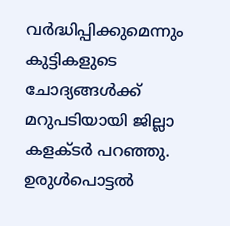വർദ്ധിപ്പിക്കുമെന്നും കുട്ടികളുടെ ചോദ്യങ്ങൾക്ക് മറുപടിയായി ജില്ലാ കളക്ടർ പറഞ്ഞു. ഉരുൾപൊട്ടൽ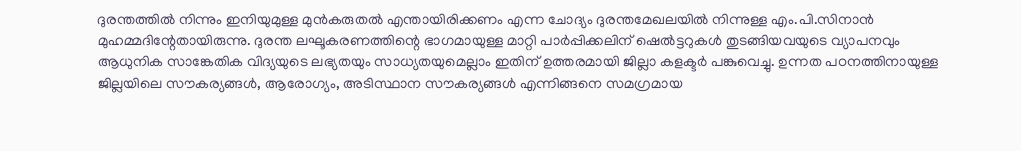ദുരന്തത്തിൽ നിന്നും ഇനിയുമുള്ള മുൻകരുതൽ എന്തായിരിക്കണം എന്ന ചോദ്യം ദുരന്തമേഖലയിൽ നിന്നുള്ള എം.പി.സിനാൻ മുഹമ്മദിന്റേതായിരുന്നു. ദുരന്ത ലഘൂകരണത്തിന്റെ ഭാഗമായുള്ള മാറ്റി പാർപ്പിക്കലിന് ഷെൽട്ടറുകൾ തുടങ്ങിയവയുടെ വ്യാപനവും ആധുനിക സാങ്കേതിക വിദ്യയുടെ ലഭ്യതയും സാധ്യതയുമെല്ലാം ഇതിന് ഉത്തരമായി ജില്ലാ കളക്ടർ പങ്കുവെച്ചു. ഉന്നത പഠനത്തിനായുള്ള ജില്ലയിലെ സൗകര്യങ്ങൾ, ആരോഗ്യം, അടിസ്ഥാന സൗകര്യങ്ങൾ എന്നിങ്ങനെ സമഗ്രമായ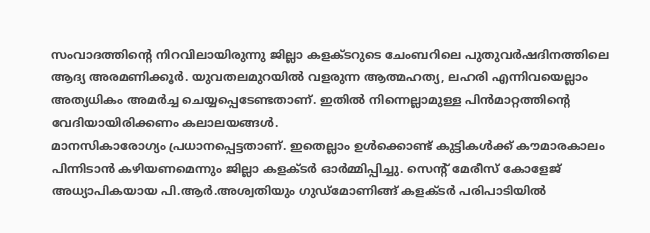സംവാദത്തിന്റെ നിറവിലായിരുന്നു ജില്ലാ കളക്ടറുടെ ചേംബറിലെ പുതുവർഷദിനത്തിലെ ആദ്യ അരമണിക്കൂർ. യുവതലമുറയിൽ വളരുന്ന ആത്മഹത്യ, ലഹരി എന്നിവയെല്ലാം അത്യധികം അമർച്ച ചെയ്യപ്പെടേണ്ടതാണ്. ഇതിൽ നിന്നെല്ലാമുള്ള പിൻമാറ്റത്തിന്റെ വേദിയായിരിക്കണം കലാലയങ്ങൾ.
മാനസികാരോഗ്യം പ്രധാനപ്പെട്ടതാണ്. ഇതെല്ലാം ഉൾക്കൊണ്ട് കുട്ടികൾക്ക് കൗമാരകാലം പിന്നിടാൻ കഴിയണമെന്നും ജില്ലാ കളക്ടർ ഓർമ്മിപ്പിച്ചു. സെന്റ് മേരീസ് കോളേജ് അധ്യാപികയായ പി.ആർ.അശ്വതിയും ഗുഡ്മോണിങ്ങ് കളക്ടർ പരിപാടിയിൽ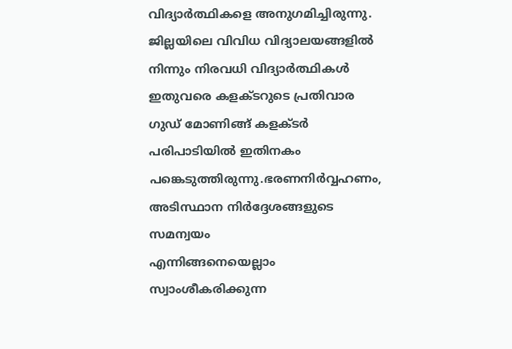വിദ്യാർത്ഥികളെ അനുഗമിച്ചിരുന്നു. ജില്ലയിലെ വിവിധ വിദ്യാലയങ്ങളിൽ നിന്നും നിരവധി വിദ്യാർത്ഥികൾ ഇതുവരെ കളക്ടറുടെ പ്രതിവാര ഗുഡ് മോണിങ്ങ് കളക്ടർ പരിപാടിയിൽ ഇതിനകം പങ്കെടുത്തിരുന്നു.ഭരണനിർവ്വഹണം, അടിസ്ഥാന നിർദ്ദേശങ്ങളുടെ സമന്വയം
എന്നിങ്ങനെയെല്ലാം സ്വാംശീകരിക്കുന്ന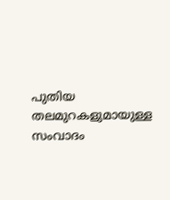പുതിയ തലമുറകളുമായുള്ള സംവാദം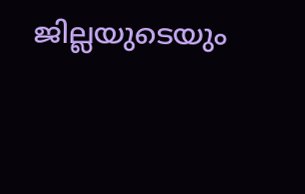ജില്ലയുടെയും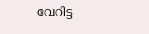വേറിട്ട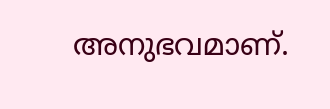അനുഭവമാണ്.